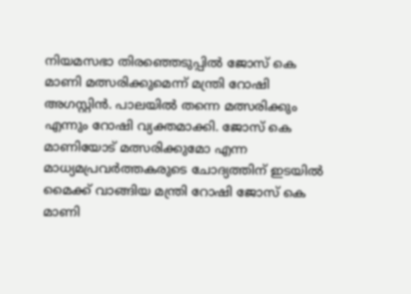നിയമസഭാ തിരഞ്ഞെടുപ്പിൽ ജോസ് കെ മാണി മത്സരിക്കുമെന്ന് മന്ത്രി റോഷി അഗസ്റ്റിൻ. പാലയിൽ തന്നെ മത്സരിക്കും എന്നും റോഷി വ്യക്തമാക്കി. ജോസ് കെ മാണിയോട് മത്സരിക്കുമോ എന്ന മാധ്യമപ്രവർത്തകരുടെ ചോദ്യത്തിന് ഇടയിൽ മൈക്ക് വാങ്ങിയ മന്ത്രി റോഷി ജോസ് കെ മാണി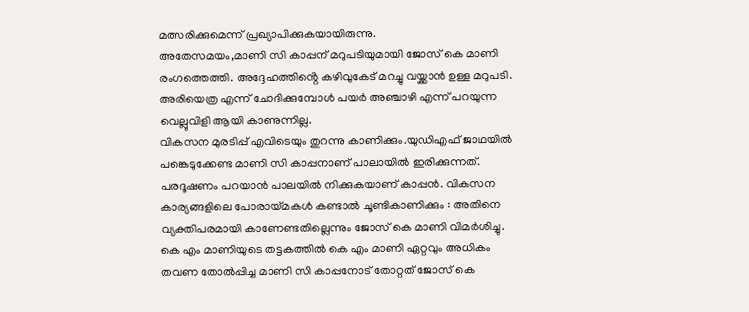മത്സരിക്കുമെന്ന് പ്രഖ്യാപിക്കുകയായിരുന്നു.
അതേസമയം,മാണി സി കാപ്പന് മറുപടിയുമായി ജോസ് കെ മാണി രംഗത്തെത്തി. അദ്ദേഹത്തിൻ്റെ കഴിവുകേട് മറച്ചു വയ്ക്കാൻ ഉള്ള മറുപടി. അരിയെത്ര എന്ന് ചോദിക്കുമ്പോൾ പയർ അഞ്ചാഴി എന്ന് പറയുന്ന വെല്ലുവിളി ആയി കാണുന്നില്ല.
വികസന മുരടിപ്പ് എവിടെയും തുറന്നു കാണിക്കും.യുഡിഎഫ് ജാഥയിൽ പങ്കെടുക്കേണ്ട മാണി സി കാപ്പനാണ് പാലായിൽ ഇരിക്കുന്നത്. പരദൂഷണം പറയാൻ പാലയിൽ നിക്കുകയാണ് കാപ്പൻ. വികസന കാര്യങ്ങളിലെ പോരായ്മകൾ കണ്ടാൽ ചൂണ്ടികാണിക്കും : അതിനെ വ്യക്തിപരമായി കാണേണ്ടതില്ലെന്നും ജോസ് കെ മാണി വിമർശിച്ചു.
കെ എം മാണിയുടെ തട്ടകത്തിൽ കെ എം മാണി ഏറ്റവും അധികം തവണ തോൽപ്പിച്ച മാണി സി കാപ്പനോട് തോറ്റത് ജോസ് കെ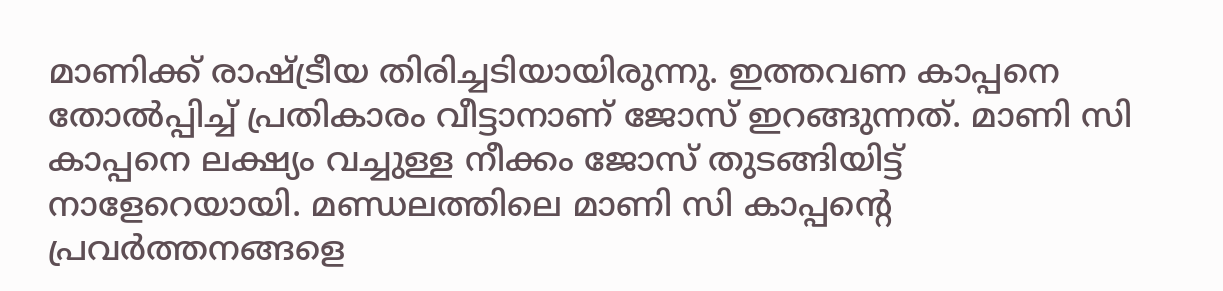മാണിക്ക് രാഷ്ട്രീയ തിരിച്ചടിയായിരുന്നു. ഇത്തവണ കാപ്പനെ തോൽപ്പിച്ച് പ്രതികാരം വീട്ടാനാണ് ജോസ് ഇറങ്ങുന്നത്. മാണി സി കാപ്പനെ ലക്ഷ്യം വച്ചുള്ള നീക്കം ജോസ് തുടങ്ങിയിട്ട് നാളേറെയായി. മണ്ഡലത്തിലെ മാണി സി കാപ്പന്റെ പ്രവർത്തനങ്ങളെ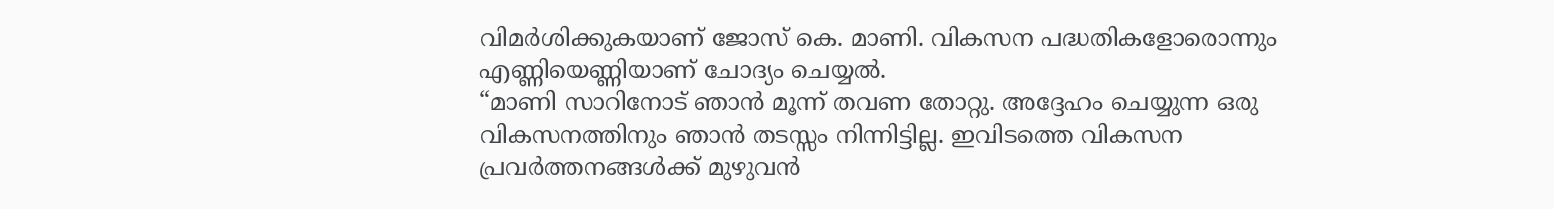വിമർശിക്കുകയാണ് ജോസ് കെ. മാണി. വികസന പദ്ധതികളോരൊന്നും എണ്ണിയെണ്ണിയാണ് ചോദ്യം ചെയ്യൽ.
“മാണി സാറിനോട് ഞാൻ മൂന്ന് തവണ തോറ്റു. അദ്ദേഹം ചെയ്യുന്ന ഒരു വികസനത്തിനും ഞാൻ തടസ്സം നിന്നിട്ടില്ല. ഇവിടത്തെ വികസന പ്രവർത്തനങ്ങൾക്ക് മുഴുവൻ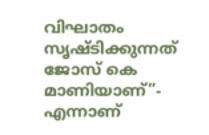വിഘാതം സൃഷ്ടിക്കുന്നത് ജോസ് കെ മാണിയാണ്”- എന്നാണ്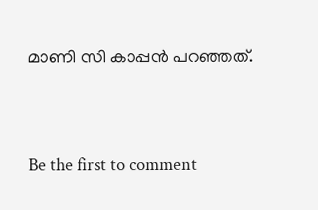മാണി സി കാപ്പൻ പറഞ്ഞത്.



Be the first to comment